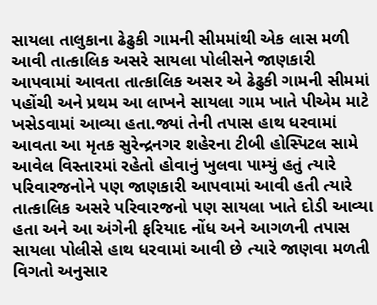સાયલા તાલુકાના ઢેઢુકી ગામની સીમમાંથી એક લાસ મળી આવી તાત્કાલિક અસરે સાયલા પોલીસને જાણકારી આપવામાં આવતા તાત્કાલિક અસર એ ઢેઢુકી ગામની સીમમાં પહોંચી અને પ્રથમ આ લાખને સાયલા ગામ ખાતે પીએમ માટે ખસેડવામાં આવ્યા હતા.જ્યાં તેની તપાસ હાથ ધરવામાં આવતા આ મૃતક સુરેન્દ્રનગર શહેરના ટીબી હોસ્પિટલ સામે આવેલ વિસ્તારમાં રહેતો હોવાનું ખુલવા પામ્યું હતું ત્યારે પરિવારજનોને પણ જાણકારી આપવામાં આવી હતી ત્યારે તાત્કાલિક અસરે પરિવારજનો પણ સાયલા ખાતે દોડી આવ્યા હતા અને આ અંગેની ફરિયાદ નોંધ અને આગળની તપાસ સાયલા પોલીસે હાથ ધરવામાં આવી છે ત્યારે જાણવા મળતી વિગતો અનુસાર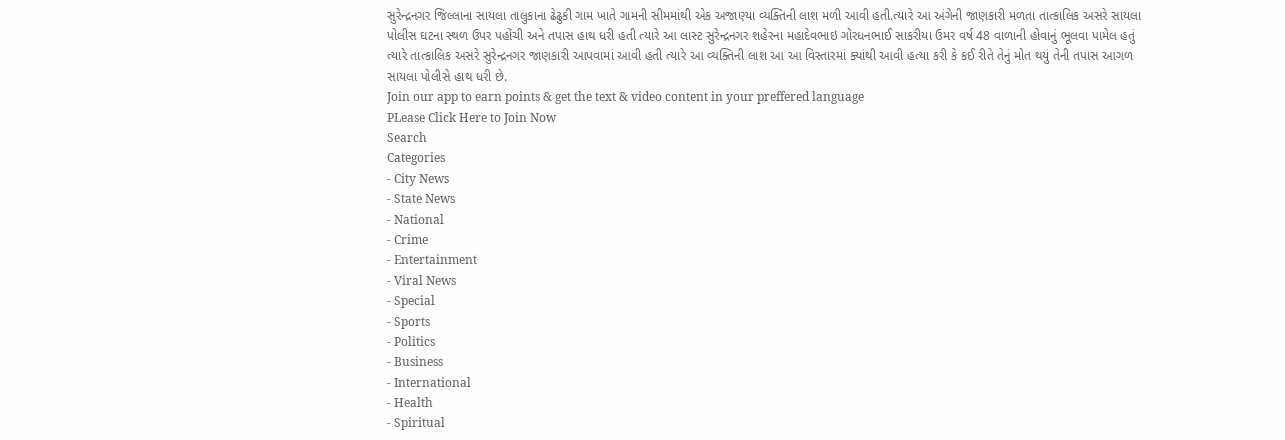સુરેન્દ્રનગર જિલ્લાના સાયલા તાલુકાના ઢેઢુકી ગામ ખાતે ગામની સીમમાંથી એક અજાણ્યા વ્યક્તિની લાશ મળી આવી હતી.ત્યારે આ અંગેની જાણકારી મળતા તાત્કાલિક અસરે સાયલા પોલીસ ઘટના સ્થળ ઉપર પહોંચી અને તપાસ હાથ ધરી હતી ત્યારે આ લાસ્ટ સુરેન્દ્રનગર શહેરના મહાદેવભાઇ ગોરધનભાઈ સાકરીયા ઉમર વર્ષ 48 વાળાની હોવાનું ભૂલવા પામેલ હતું ત્યારે તાત્કાલિક અસરે સુરેન્દ્રનગર જાણકારી આપવામાં આવી હતી ત્યારે આ વ્યક્તિની લાશ આ આ વિસ્તારમાં ક્યાંથી આવી હત્યા કરી કે કઈ રીતે તેનું મોત થયું તેની તપાસ આગળ સાયલા પોલીસે હાથ ધરી છે.
Join our app to earn points & get the text & video content in your preffered language
PLease Click Here to Join Now
Search
Categories
- City News
- State News
- National
- Crime
- Entertainment
- Viral News
- Special
- Sports
- Politics
- Business
- International
- Health
- Spiritual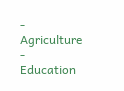- Agriculture
- Education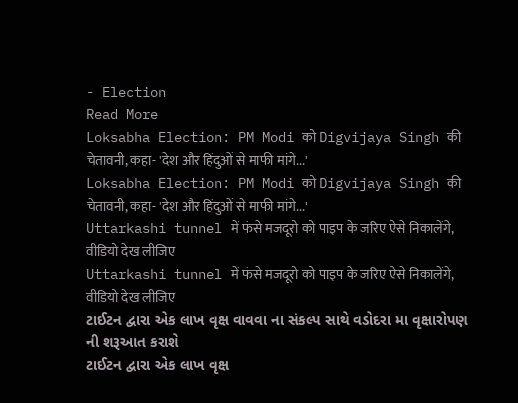- Election
Read More
Loksabha Election: PM Modi को Digvijaya Singh की चेतावनी, कहा- 'देश और हिंदुओं से माफी मांगे...'
Loksabha Election: PM Modi को Digvijaya Singh की चेतावनी, कहा- 'देश और हिंदुओं से माफी मांगे...'
Uttarkashi tunnel में फंसे मजदूरो को पाइप के जरिए ऐसे निकालेंगे, वीडियो देख लीजिए
Uttarkashi tunnel में फंसे मजदूरो को पाइप के जरिए ऐसे निकालेंगे, वीडियो देख लीजिए
ટાઈટન દ્વારા એક લાખ વૃક્ષ વાવવા ના સંકલ્પ સાથે વડોદરા મા વૃક્ષારોપણ ની શરૂઆત કરાશે
ટાઈટન દ્વારા એક લાખ વૃક્ષ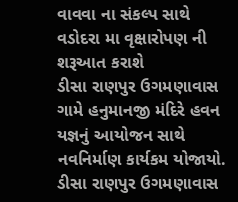વાવવા ના સંકલ્પ સાથે વડોદરા મા વૃક્ષારોપણ ની શરૂઆત કરાશે
ડીસા રાણપુર ઉગમણાવાસ ગામે હનુમાનજી મંદિરે હવન યજ્ઞનું આયોજન સાથે નવનિર્માણ કાર્યકમ યોજાયો.
ડીસા રાણપુર ઉગમણાવાસ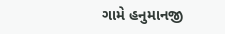ગામે હનુમાનજી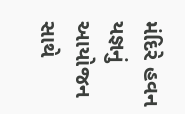મંદિરે હવન યજ્ઞનું આયોજન સાથે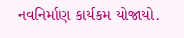નવનિર્માણ કાર્યકમ યોજાયો.